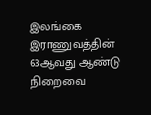இலங்கை இராணுவத்தின் 63ஆவது ஆண்டு நிறைவை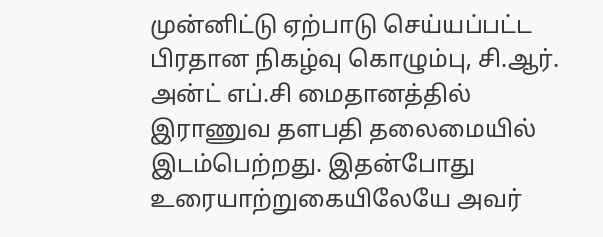முன்னிட்டு ஏற்பாடு செய்யப்பட்ட பிரதான நிகழ்வு கொழும்பு, சி.ஆர். அன்ட் எப்.சி மைதானத்தில் இராணுவ தளபதி தலைமையில் இடம்பெற்றது. இதன்போது உரையாற்றுகையிலேயே அவர்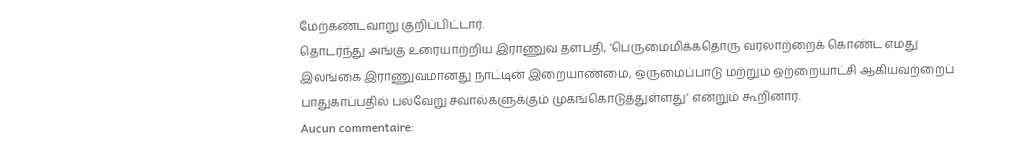மேற்கண்டவாறு குறிப்பிட்டார்.
தொடர்ந்து அங்கு உரையாற்றிய இராணுவ தளபதி, ‘பெருமைமிக்கதொரு வரலாற்றைக் கொண்ட எமது இலங்கை இராணுவமானது நாட்டின் இறையாண்மை, ஒருமைப்பாடு மற்றும் ஒற்றையாட்சி ஆகியவற்றைப் பாதுகாப்பதில் பல்வேறு சவால்களுக்கும் முகங்கொடுத்துள்ளது’ என்றும் கூறினார்.
Aucun commentaire: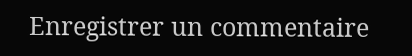Enregistrer un commentaire